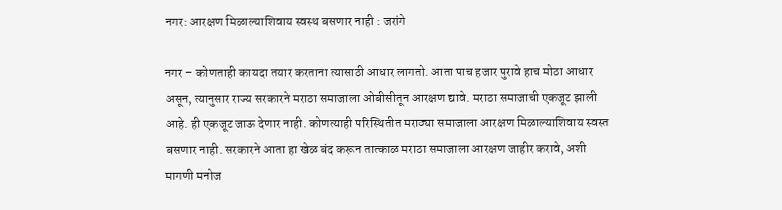नगर: आरक्षण मिळाल्याशिवाय स्वस्थ बसणार नाही : जरांगे

नगर – कोणताही कायदा तयार करताना त्यासाठी आधार लागतो. आता पाच हजार पुरावे हाच मोठा आधार असून, त्यानुसार राज्य सरकारने मराठा समाजाला ओबीसीतून आरक्षण द्यावे. मराठा समाजाची एकजूट झाली आहे. ही एकजूट जाऊ देणार नाही. कोणत्याही परिस्थितीत मराठ्या समाजाला आरक्षण मिळाल्याशिवाय स्वस्त बसणार नाही. सरकारने आता हा खेळ बंद करून तात्काळ मराठा समाजाला आरक्षण जाहीर करावे, अशी मागणी मनोज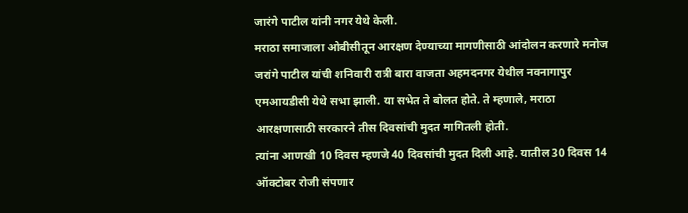जारंगे पाटील यांनी नगर येथे केली.
मराठा समाजाला ओबीसीतून आरक्षण देण्याच्या मागणीसाठी आंदोलन करणारे मनोज जरांगे पाटील यांची शनिवारी रात्री बारा वाजता अहमदनगर येथील नवनागापुर एमआयडीसी येथे सभा झाली. या सभेत ते बोलत होते. ते म्हणाले, मराठा आरक्षणासाठी सरकारने तीस दिवसांची मुदत मागितली होती.
त्यांना आणखी 10 दिवस म्हणजे 40 दिवसांची मुदत दिली आहे. यातील 30 दिवस 14 ऑक्टोबर रोजी संपणार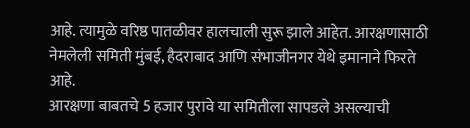आहे. त्यामुळे वरिष्ठ पातळीवर हालचाली सुरू झाले आहेत. आरक्षणासाठी नेमलेली समिती मुंबई, हैदराबाद आणि संभाजीनगर येथे इमानाने फिरते आहे.
आरक्षणा बाबतचे 5 हजार पुरावे या समितीला सापडले असल्याची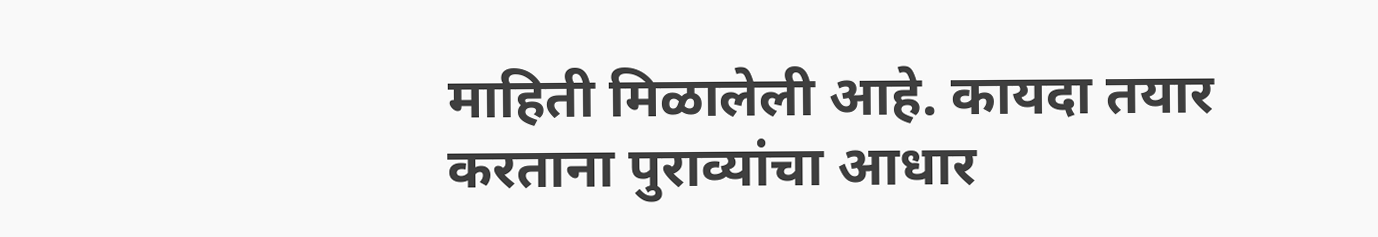माहिती मिळालेली आहे. कायदा तयार करताना पुराव्यांचा आधार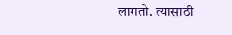लागतो. त्यासाठी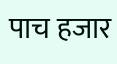पाच हजार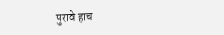पुरावे हाच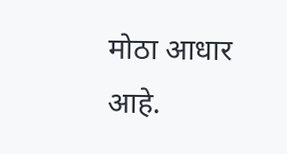मोठा आधार आहे.